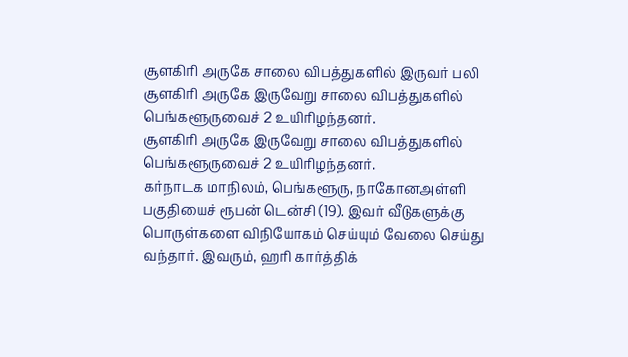சூளகிரி அருகே சாலை விபத்துகளில் இருவர் பலி
சூளகிரி அருகே இருவேறு சாலை விபத்துகளில் பெங்களூருவைச் 2 உயிரிழந்தனர்.
சூளகிரி அருகே இருவேறு சாலை விபத்துகளில் பெங்களூருவைச் 2 உயிரிழந்தனர்.
கர்நாடக மாநிலம், பெங்களூரு, நாகோனஅள்ளி பகுதியைச் ரூபன் டென்சி (19). இவர் வீடுகளுக்கு பொருள்களை விநியோகம் செய்யும் வேலை செய்து வந்தார். இவரும், ஹரி கார்த்திக்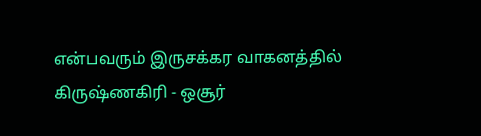என்பவரும் இருசக்கர வாகனத்தில் கிருஷ்ணகிரி - ஒசூர்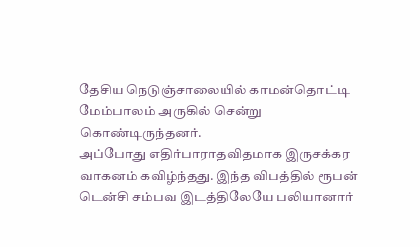தேசிய நெடுஞ்சாலையில் காமன்தொட்டி மேம்பாலம் அருகில் சென்று கொண்டிருந்தனர்.
அப்போது எதிர்பாராதவிதமாக இருசக்கர வாகனம் கவிழ்ந்தது. இந்த விபத்தில் ரூபன் டென்சி சம்பவ இடத்திலேயே பலியானார்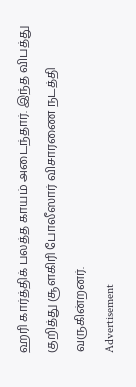ஹரி கார்த்திக் பலத்த காயம் அடைந்தார். இந்த விபத்து குறித்து சூளகிரி போலீஸார் விசாரணை நடத்தி வருகின்றனர்.
Advertisement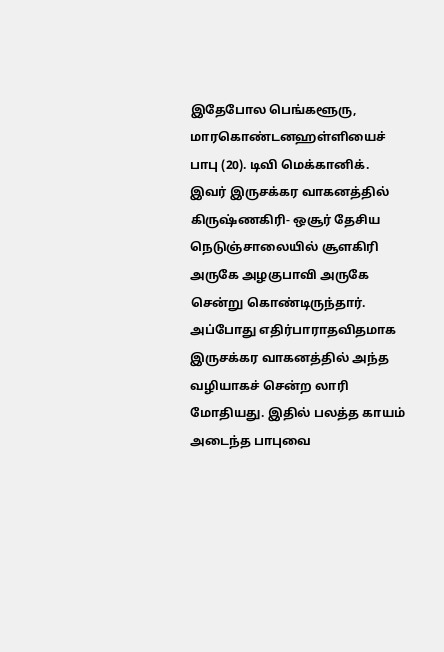இதேபோல பெங்களூரு, மாரகொண்டனஹள்ளியைச் பாபு (20). டிவி மெக்கானிக். இவர் இருசக்கர வாகனத்தில் கிருஷ்ணகிரி- ஒசூர் தேசிய நெடுஞ்சாலையில் சூளகிரி அருகே அழகுபாவி அருகே சென்று கொண்டிருந்தார். அப்போது எதிர்பாராதவிதமாக இருசக்கர வாகனத்தில் அந்த வழியாகச் சென்ற லாரி மோதியது. இதில் பலத்த காயம் அடைந்த பாபுவை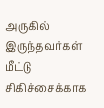அருகில் இருந்தவர்கள் மீட்டு சிகிச்சைக்காக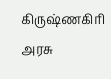கிருஷ்ணகிரி அரசு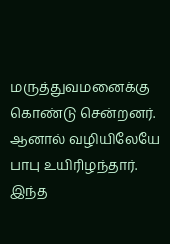மருத்துவமனைக்கு கொண்டு சென்றனர். ஆனால் வழியிலேயே பாபு உயிரிழந்தார். இந்த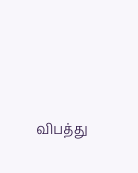விபத்து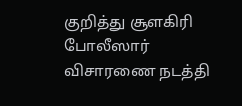குறித்து சூளகிரி போலீஸார் விசாரணை நடத்தி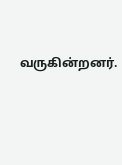வருகின்றனர்.